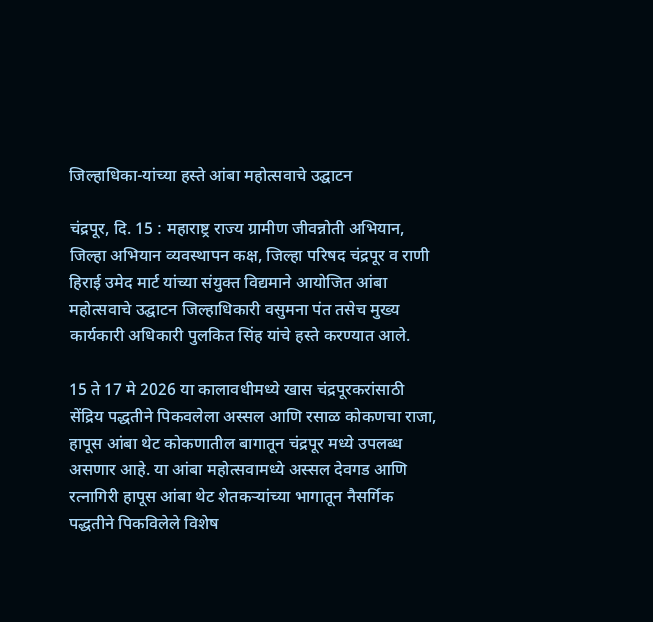जिल्हाधिका-यांच्या हस्ते आंबा महोत्सवाचे उद्घाटन

चंद्रपूर, दि. 15 : महाराष्ट्र राज्य ग्रामीण जीवन्नोती अभियान, जिल्हा अभियान व्यवस्थापन कक्ष, जिल्हा परिषद चंद्रपूर व राणी हिराई उमेद मार्ट यांच्या संयुक्त विद्यमाने आयोजित आंबा महोत्सवाचे उद्घाटन जिल्हाधिकारी वसुमना पंत तसेच मुख्य कार्यकारी अधिकारी पुलकित सिंह यांचे हस्ते करण्यात आले.

15 ते 17 मे 2026 या कालावधीमध्ये खास चंद्रपूरकरांसाठी सेंद्रिय पद्धतीने पिकवलेला अस्सल आणि रसाळ कोकणचा राजा, हापूस आंबा थेट कोकणातील बागातून चंद्रपूर मध्ये उपलब्ध असणार आहे. या आंबा महोत्सवामध्ये अस्सल देवगड आणि रत्नागिरी हापूस आंबा थेट शेतकऱ्यांच्या भागातून नैसर्गिक पद्धतीने पिकविलेले विशेष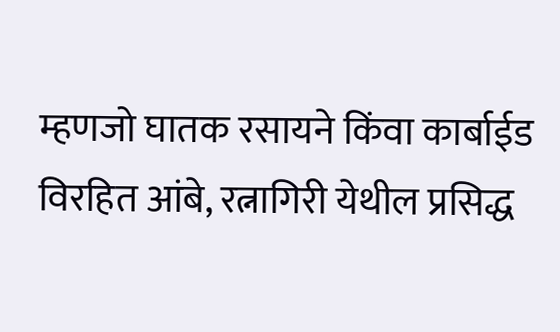म्हणजो घातक रसायने किंवा कार्बाईड विरहित आंबे, रत्नागिरी येथील प्रसिद्ध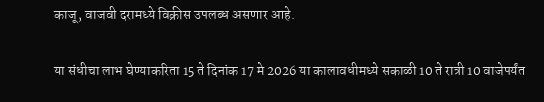काजू, वाजवी दरामध्ये विक्रीस उपलब्ध असणार आहे.

या संधीचा लाभ घेण्याकरिता 15 ते दिनांक 17 मे 2026 या कालावधीमध्ये सकाळी 10 ते रात्री 10 वाजेपर्यंत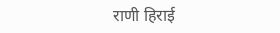राणी हिराई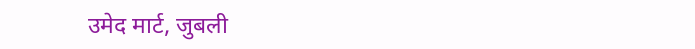उमेद मार्ट, जुबली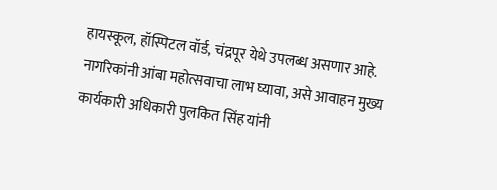हायस्कूल, हॉस्पिटल वॉर्ड, चंद्रपूर येथे उपलब्ध असणार आहे. नागरिकांनी आंबा महोत्सवाचा लाभ घ्यावा, असे आवाहन मुख्य कार्यकारी अधिकारी पुलकित सिंह यांनी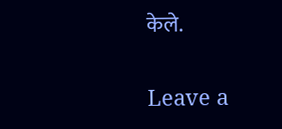केले.

Leave a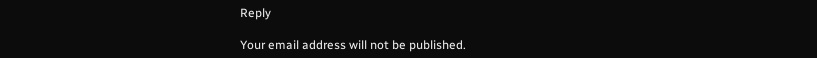Reply

Your email address will not be published.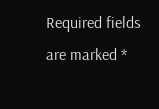Required fields are marked *